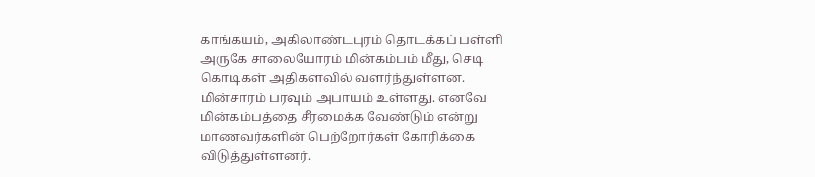காங்கயம், அகிலாண்டபுரம் தொடக்கப் பள்ளி அருகே சாலையோரம் மின்கம்பம் மீது, செடி கொடிகள் அதிகளவில் வளர்ந்துள்ளன. மின்சாரம் பரவும் அபாயம் உள்ளது. எனவே மின்கம்பத்தை சீரமைக்க வேண்டும் என்று மாணவர்களின் பெற்றோர்கள் கோரிக்கை விடுத்துள்ளனர்.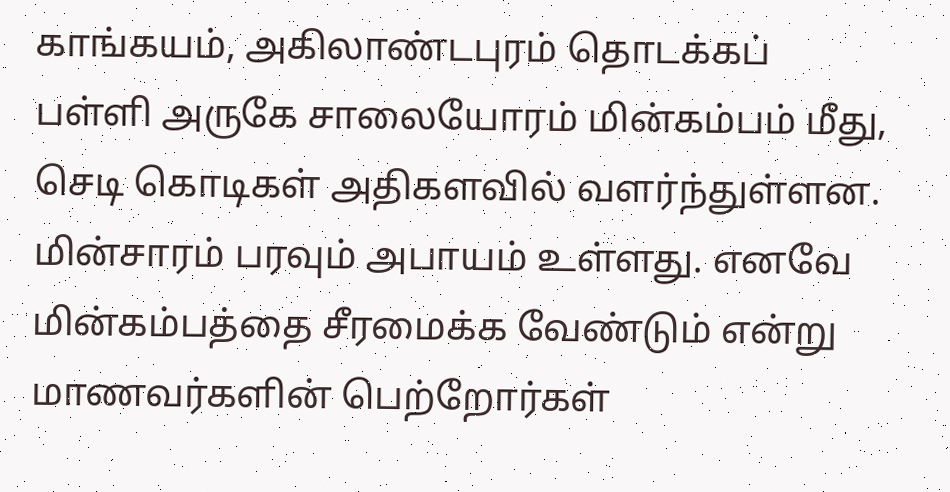காங்கயம், அகிலாண்டபுரம் தொடக்கப் பள்ளி அருகே சாலையோரம் மின்கம்பம் மீது, செடி கொடிகள் அதிகளவில் வளர்ந்துள்ளன. மின்சாரம் பரவும் அபாயம் உள்ளது. எனவே மின்கம்பத்தை சீரமைக்க வேண்டும் என்று மாணவர்களின் பெற்றோர்கள்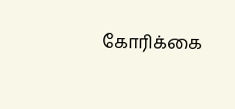கோரிக்கை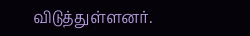விடுத்துள்ளனர்.